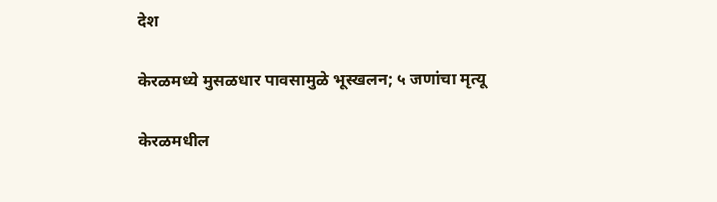देश

केरळमध्ये मुसळधार पावसामुळे भूस्खलन; ५ जणांचा मृत्यू

केरळमधील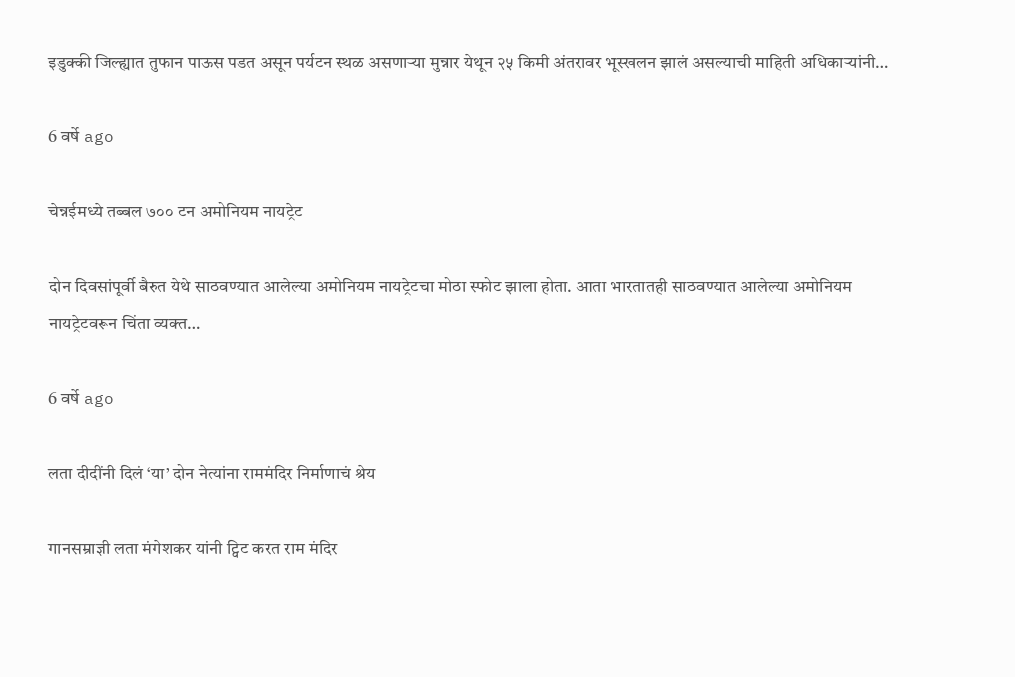इडुक्की जिल्ह्यात तुफान पाऊस पडत असून पर्यटन स्थळ असणाऱ्या मुन्नार येथून २५ किमी अंतरावर भूस्खलन झालं असल्याची माहिती अधिकाऱ्यांनी…

6 वर्षे ago

चेन्नईमध्ये तब्बल ७०० टन अमोनियम नायट्रेट

दोन दिवसांपूर्वी बैरुत येथे साठवण्यात आलेल्या अमोनियम नायट्रेटचा मोठा स्फोट झाला होता. आता भारतातही साठवण्यात आलेल्या अमोनियम नायट्रेटवरून चिंता व्यक्त…

6 वर्षे ago

लता दीदींनी दिलं ‘या’ दोन नेत्यांना राममंदिर निर्माणाचं श्रेय

गानसम्राज्ञी लता मंगेशकर यांनी ट्विट करत राम मंदिर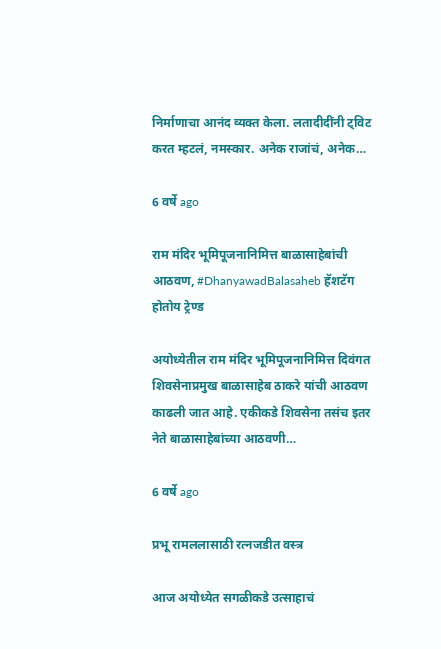निर्माणाचा आनंद व्यक्त केला. लतादीदींनी ट्विट करत म्हटलं, नमस्कार. अनेक राजांचं, अनेक…

6 वर्षे ago

राम मंदिर भूमिपूजनानिमित्त बाळासाहेबांची आठवण, #DhanyawadBalasaheb हॅशटॅग होतोय ट्रेण्ड

अयोध्येतील राम मंदिर भूमिपूजनानिमित्त दिवंगत शिवसेनाप्रमुख बाळासाहेब ठाकरे यांची आठवण काढली जात आहे. एकीकडे शिवसेना तसंच इतर नेते बाळासाहेबांच्या आठवणी…

6 वर्षे ago

प्रभू रामललासाठी रत्नजडीत वस्त्र

आज अयोध्येत सगळीकडे उत्साहाचं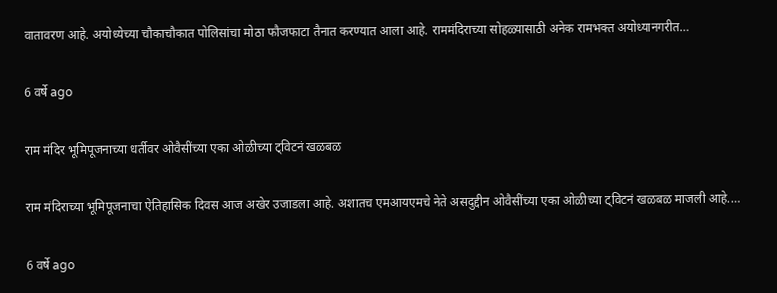वातावरण आहे. अयोध्येच्या चौकाचौकात पोलिसांचा मोठा फौजफाटा तैनात करण्यात आला आहे. राममंदिराच्या सोहळ्यासाठी अनेक रामभक्त अयोध्यानगरीत…

6 वर्षे ago

राम मंदिर भूमिपूजनाच्या धर्तीवर ओवैसींच्या एका ओळीच्या ट्विटनं खळबळ

राम मंदिराच्या भूमिपूजनाचा ऐतिहासिक दिवस आज अखेर उजाडला आहे. अशातच एमआयएमचे नेते असदुद्दीन ओवैसींच्या एका ओळीच्या ट्विटनं खळबळ माजली आहे.…

6 वर्षे ago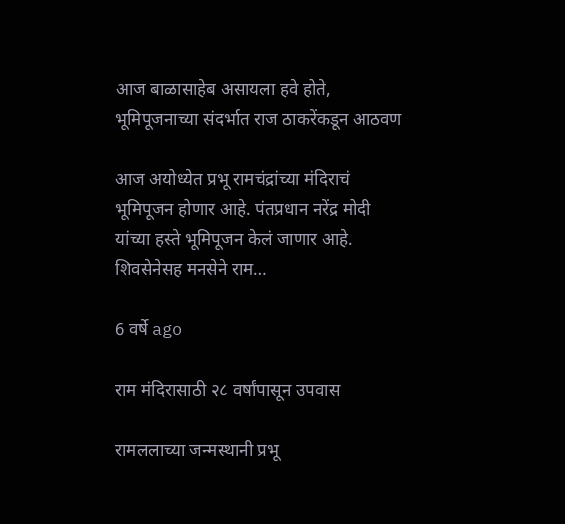आज बाळासाहेब असायला हवे होते, भूमिपूजनाच्या संदर्भात राज ठाकरेंकडून आठवण

आज अयोध्येत प्रभू रामचंद्रांच्या मंदिराचं भूमिपूजन होणार आहे. पंतप्रधान नरेंद्र मोदी यांच्या हस्ते भूमिपूजन केलं जाणार आहे. शिवसेनेसह मनसेने राम…

6 वर्षे ago

राम मंदिरासाठी २८ वर्षांपासून उपवास

रामललाच्या जन्मस्थानी प्रभू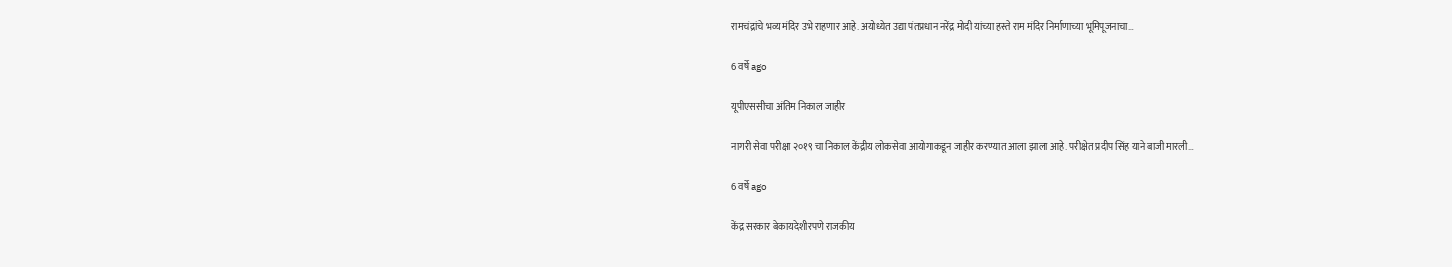रामचंद्रांचे भव्य मंदिर उभे राहणार आहे. अयोध्येत उद्या पंतप्रधान नरेंद्र मोदी यांच्या हस्ते राम मंदिर निर्माणाच्या भूमिपूजनाचा…

6 वर्षे ago

यूपीएससीचा अंतिम निकाल जाहीर

नागरी सेवा परीक्षा २०१९ चा निकाल केंद्रीय लोकसेवा आयोगाकडून जाहीर करण्यात आला झाला आहे. परीक्षेत प्रदीप सिंह याने बाजी मारली…

6 वर्षे ago

केंद्र सरकार बेकायदेशीरपणे राजकीय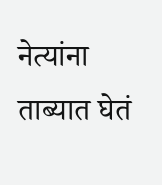नेत्यांना ताब्यात घेतं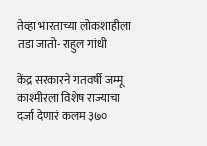तेव्हा भारताच्या लोकशाहीला तडा जातो- राहुल गांधी

केंद्र सरकारने गतवर्षी जम्मू काश्मीरला विशेष राज्याचा दर्जा देणारं कलम ३७०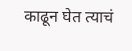काढून घेत त्याचं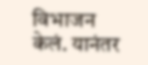विभाजन केलं. यानंतर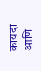कायदा आणि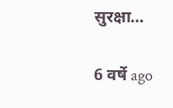सुरक्षा…

6 वर्षे ago